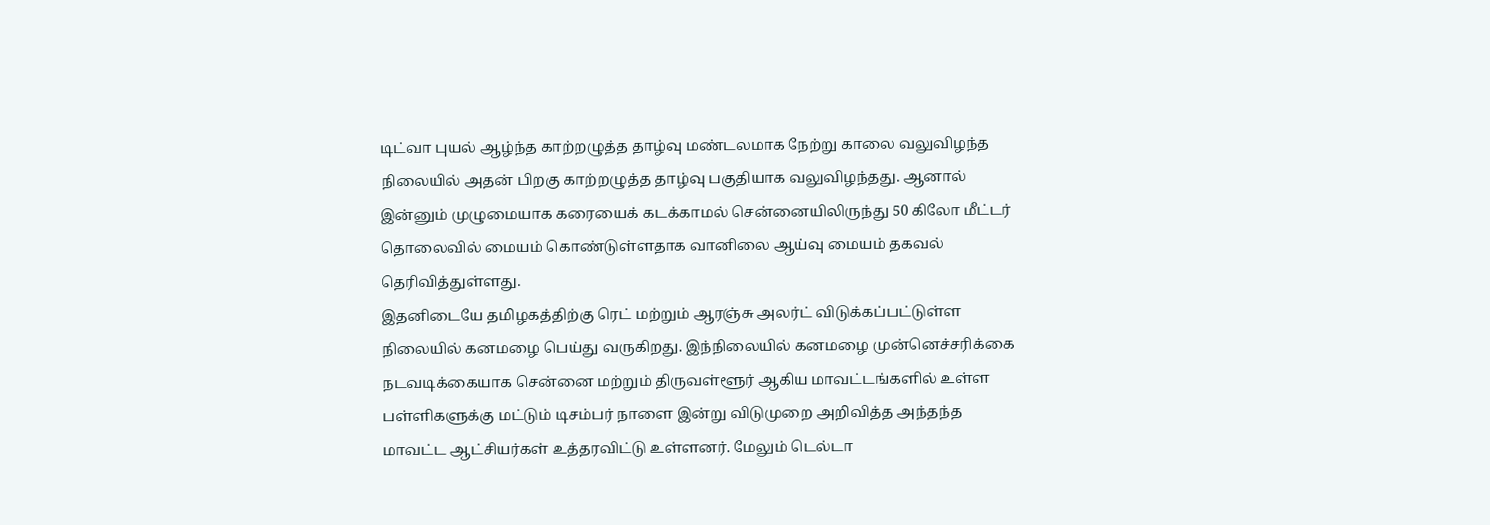டிட்வா புயல் ஆழ்ந்த காற்றழுத்த தாழ்வு மண்டலமாக நேற்று காலை வலுவிழந்த நிலையில் அதன் பிறகு காற்றழுத்த தாழ்வு பகுதியாக வலுவிழந்தது. ஆனால் இன்னும் முழுமையாக கரையைக் கடக்காமல் சென்னையிலிருந்து 50 கிலோ மீட்டர் தொலைவில் மையம் கொண்டுள்ளதாக வானிலை ஆய்வு மையம் தகவல் தெரிவித்துள்ளது.
இதனிடையே தமிழகத்திற்கு ரெட் மற்றும் ஆரஞ்சு அலர்ட் விடுக்கப்பட்டுள்ள நிலையில் கனமழை பெய்து வருகிறது. இந்நிலையில் கனமழை முன்னெச்சரிக்கை நடவடிக்கையாக சென்னை மற்றும் திருவள்ளூர் ஆகிய மாவட்டங்களில் உள்ள பள்ளிகளுக்கு மட்டும் டிசம்பர் நாளை இன்று விடுமுறை அறிவித்த அந்தந்த மாவட்ட ஆட்சியர்கள் உத்தரவிட்டு உள்ளனர். மேலும் டெல்டா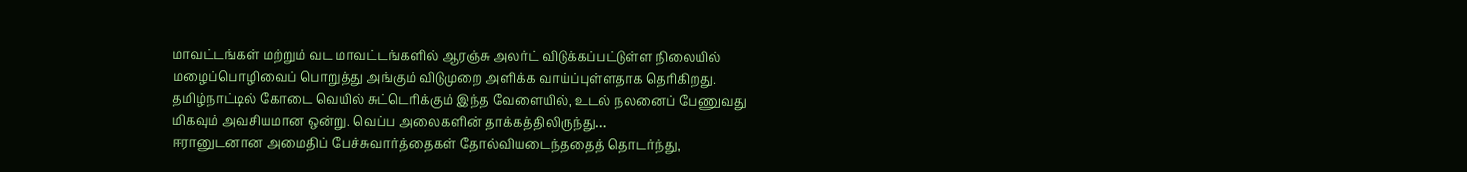மாவட்டங்கள் மற்றும் வட மாவட்டங்களில் ஆரஞ்சு அலர்ட் விடுக்கப்பட்டுள்ள நிலையில் மழைப்பொழிவைப் பொறுத்து அங்கும் விடுமுறை அளிக்க வாய்ப்புள்ளதாக தெரிகிறது.
தமிழ்நாட்டில் கோடை வெயில் சுட்டெரிக்கும் இந்த வேளையில், உடல் நலனைப் பேணுவது மிகவும் அவசியமான ஒன்று. வெப்ப அலைகளின் தாக்கத்திலிருந்து…
ஈரானுடனான அமைதிப் பேச்சுவார்த்தைகள் தோல்வியடைந்ததைத் தொடர்ந்து,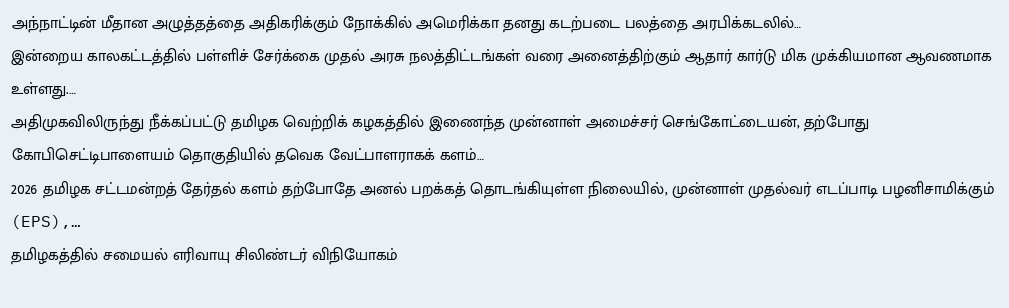அந்நாட்டின் மீதான அழுத்தத்தை அதிகரிக்கும் நோக்கில் அமெரிக்கா தனது கடற்படை பலத்தை அரபிக்கடலில்…
இன்றைய காலகட்டத்தில் பள்ளிச் சேர்க்கை முதல் அரசு நலத்திட்டங்கள் வரை அனைத்திற்கும் ஆதார் கார்டு மிக முக்கியமான ஆவணமாக உள்ளது.…
அதிமுகவிலிருந்து நீக்கப்பட்டு தமிழக வெற்றிக் கழகத்தில் இணைந்த முன்னாள் அமைச்சர் செங்கோட்டையன், தற்போது கோபிசெட்டிபாளையம் தொகுதியில் தவெக வேட்பாளராகக் களம்…
2026 தமிழக சட்டமன்றத் தேர்தல் களம் தற்போதே அனல் பறக்கத் தொடங்கியுள்ள நிலையில், முன்னாள் முதல்வர் எடப்பாடி பழனிசாமிக்கும் (EPS),…
தமிழகத்தில் சமையல் எரிவாயு சிலிண்டர் விநியோகம்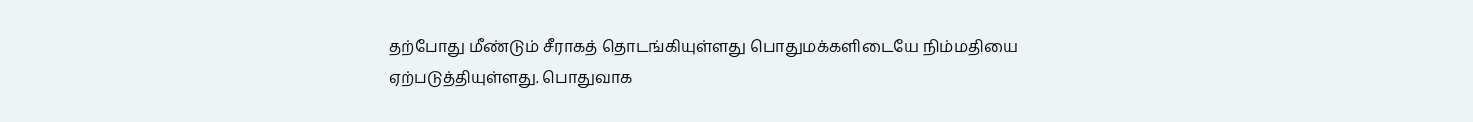தற்போது மீண்டும் சீராகத் தொடங்கியுள்ளது பொதுமக்களிடையே நிம்மதியை ஏற்படுத்தியுள்ளது. பொதுவாக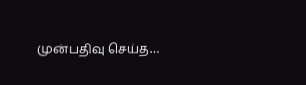முன்பதிவு செய்த…